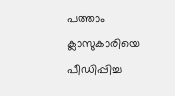പത്താം ക്ലാസുകാരിയെ പീഡിപ്പിച്ച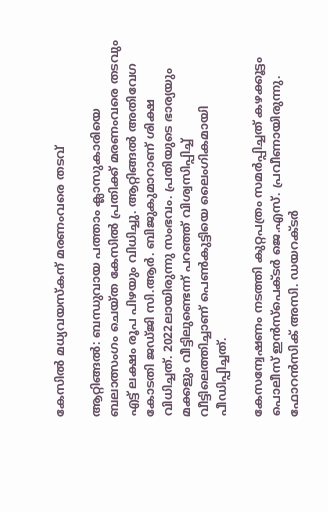കേസിൽ മധ്യവയസ്കന് മരണംവരെ തടവ്

ആറ്റിങ്ങൽ: ബന്ധുവായ പത്താം ക്ലാസുകാരിയെ ബലാത്സംഗം ചെയ്ത കേസിൽ പ്രതിക്ക് മരണംവരെ തടവും എട്ട് ലക്ഷം രൂപ പിഴയും വിധിച്ചു. ആറ്റിങ്ങൽ അതിവേഗ കോടതി ജഡ്ജി സി.ആർ. ബിജുകുമാറാണ് ശിക്ഷ വിധിച്ചത്. 2022ലായിരുന്നു സംഭവം. പ്രതിയുടെ ഭാര്യയും മക്കളും വീട്ടിലുണ്ടെന്ന് പറഞ്ഞ് വിശ്വസിപ്പിച്ച് വീട്ടിലെത്തിച്ചാണ് പെൺകുട്ടിയെ ലൈംഗികമായി പീഡിപ്പിച്ചത്.

കേസന്വേഷണം നടത്തി കുറ്റപത്രം സമർപ്പിച്ചത് കഴക്കൂട്ടം പൊലീസ് ഇൻസ്പെക്ടർ ജെ.എസ്. പ്രവീണായിരുന്നു. ഫോറൻസിക് അസി. ഡയറക്ടർ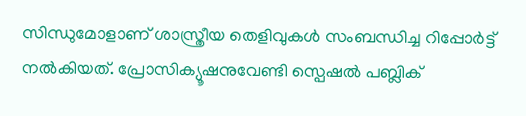സിന്ധുമോളാണ് ശാസ്ത്രീയ തെളിവുകൾ സംബന്ധിച്ച റിപ്പോർട്ട് നൽകിയത്. പ്രോസിക്യൂഷനുവേണ്ടി സ്പെഷൽ പബ്ലിക്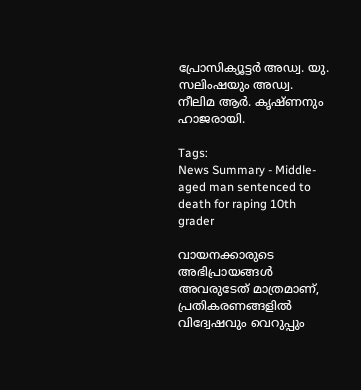പ്രോസിക്യൂട്ടർ അഡ്വ. യു. സലിംഷയും അഡ്വ. നീലിമ ആർ. കൃഷ്ണനും ഹാജരായി.

Tags:
News Summary - Middle-aged man sentenced to death for raping 10th grader

വായനക്കാരുടെ അഭിപ്രായങ്ങള്‍ അവരുടേത് മാത്രമാണ്, പ്രതികരണങ്ങളിൽ വിദ്വേഷവും വെറുപ്പും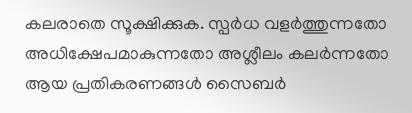കലരാതെ സൂക്ഷിക്കുക. സ്പർധ വളർത്തുന്നതോ അധിക്ഷേപമാകുന്നതോ അശ്ലീലം കലർന്നതോ ആയ പ്രതികരണങ്ങൾ സൈബർ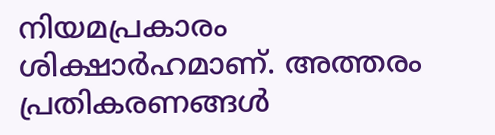നിയമപ്രകാരം ശിക്ഷാർഹമാണ്. അത്തരം പ്രതികരണങ്ങൾ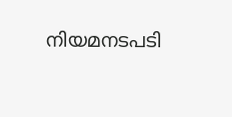നിയമനടപടി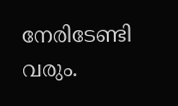നേരിടേണ്ടി വരും.